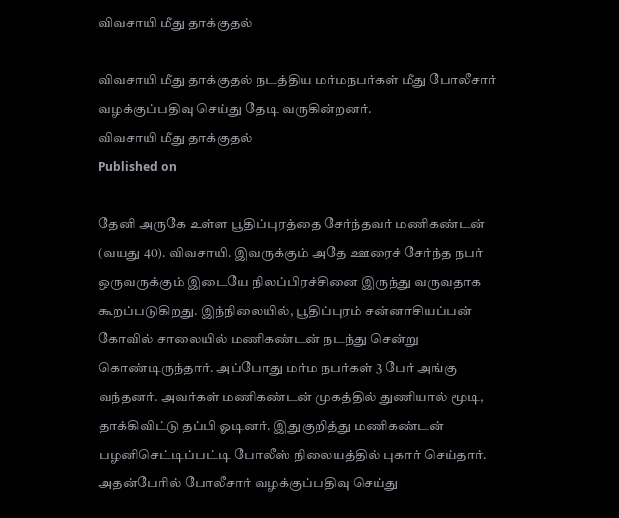விவசாயி மீது தாக்குதல்

விவசாயி மீது தாக்குதல் நடத்திய மர்மநபர்கள் மீது போலீசார் வழக்குப்பதிவு செய்து தேடி வருகின்றனர்.
விவசாயி மீது தாக்குதல்
Published on

தேனி அருகே உள்ள பூதிப்புரத்தை சேர்ந்தவர் மணிகண்டன் (வயது 40). விவசாயி. இவருக்கும் அதே ஊரைச் சேர்ந்த நபர் ஒருவருக்கும் இடையே நிலப்பிரச்சினை இருந்து வருவதாக கூறப்படுகிறது. இந்நிலையில், பூதிப்புரம் சன்னாசியப்பன் கோவில் சாலையில் மணிகண்டன் நடந்து சென்று கொண்டிருந்தார். அப்போது மர்ம நபர்கள் 3 பேர் அங்கு வந்தனர். அவர்கள் மணிகண்டன் முகத்தில் துணியால் மூடி, தாக்கிவிட்டு தப்பி ஓடினர். இதுகுறித்து மணிகண்டன் பழனிசெட்டிப்பட்டி போலீஸ் நிலையத்தில் புகார் செய்தார். அதன்பேரில் போலீசார் வழக்குப்பதிவு செய்து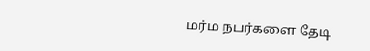மர்ம நபர்களை தேடி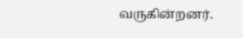வருகின்றனர்.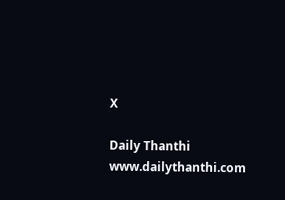X

Daily Thanthi
www.dailythanthi.com